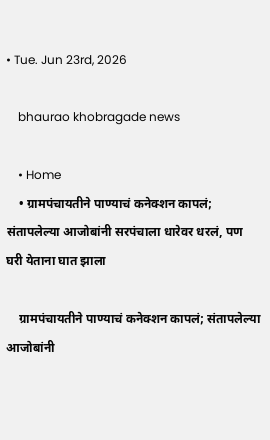• Tue. Jun 23rd, 2026

    bhaurao khobragade news

    • Home
    • ग्रामपंचायतीने पाण्याचं कनेक्शन कापलं; संतापलेल्या आजोबांनी सरपंचाला धारेवर धरलं, पण घरी येताना घात झाला

    ग्रामपंचायतीने पाण्याचं कनेक्शन कापलं; संतापलेल्या आजोबांनी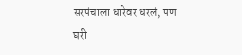सरपंचाला धारेवर धरलं, पण घरी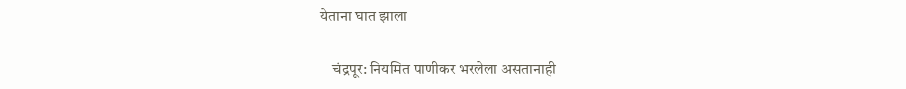येताना घात झाला

    चंद्रपूर: नियमित पाणीकर भरलेला असतानाही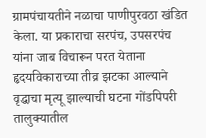ग्रामपंचायतीने नळाचा पाणीपुरवठा खंडित केला. या प्रकाराचा सरपंच, उपसरपंच यांना जाब विचारून परत येताना हृदयविकाराच्या तीव्र झटका आल्याने वृद्धाचा मृत्यू झाल्याची घटना गोंडपिपरी तालुक्यातील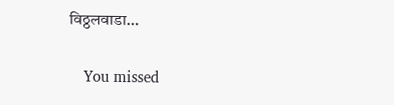विठ्ठलवाडा…

    You missed